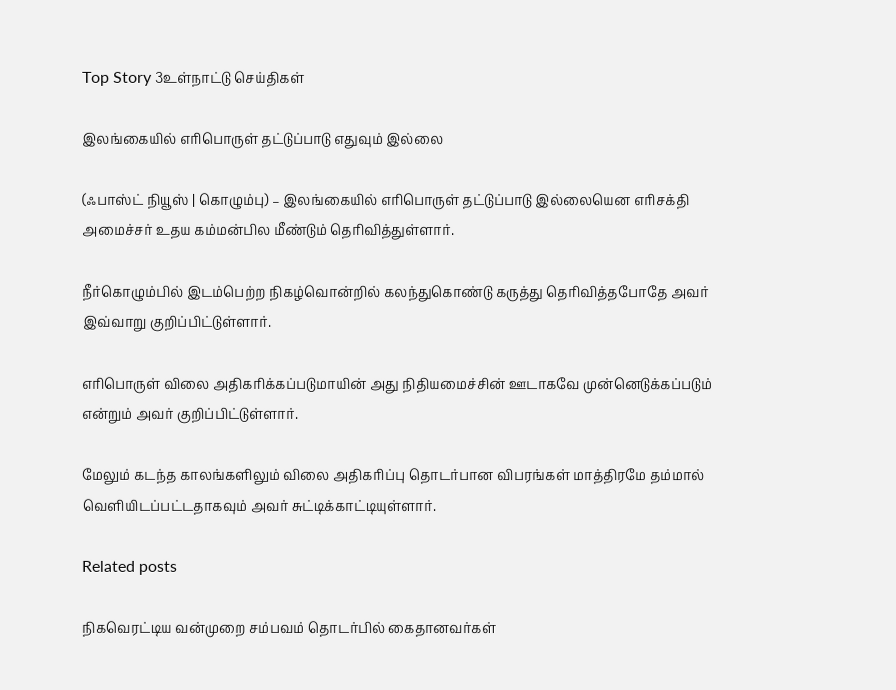Top Story 3உள்நாட்டு செய்திகள்

இலங்கையில் எரிபொருள் தட்டுப்பாடு எதுவும் இல்லை

(ஃபாஸ்ட் நியூஸ் | கொழும்பு) – இலங்கையில் எரிபொருள் தட்டுப்பாடு இல்லையென எரிசக்தி அமைச்சர் உதய கம்மன்பில மீண்டும் தெரிவித்துள்ளார்.

நீர்கொழும்பில் இடம்பெற்ற நிகழ்வொன்றில் கலந்துகொண்டு கருத்து தெரிவித்தபோதே அவர் இவ்வாறு குறிப்பிட்டுள்ளார்.

எரிபொருள் விலை அதிகரிக்கப்படுமாயின் அது நிதியமைச்சின் ஊடாகவே முன்னெடுக்கப்படும் என்றும் அவர் குறிப்பிட்டுள்ளார்.

மேலும் கடந்த காலங்களிலும் விலை அதிகரிப்பு தொடர்பான விபரங்கள் மாத்திரமே தம்மால் வெளியிடப்பட்டதாகவும் அவர் சுட்டிக்காட்டியுள்ளார்.

Related posts

நிகவெரட்டிய வன்முறை சம்பவம் தொடர்பில் கைதானவர்கள்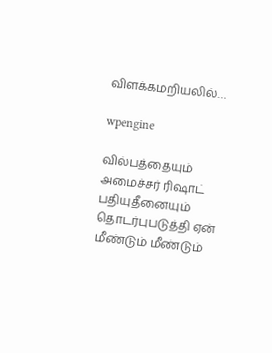விளக்கமறியலில்…

wpengine

வில்பத்தையும் அமைச்சர் ரிஷாட் பதியுதீனையும் தொடர்புபடுத்தி ஏன் மீண்டும் மீண்டும்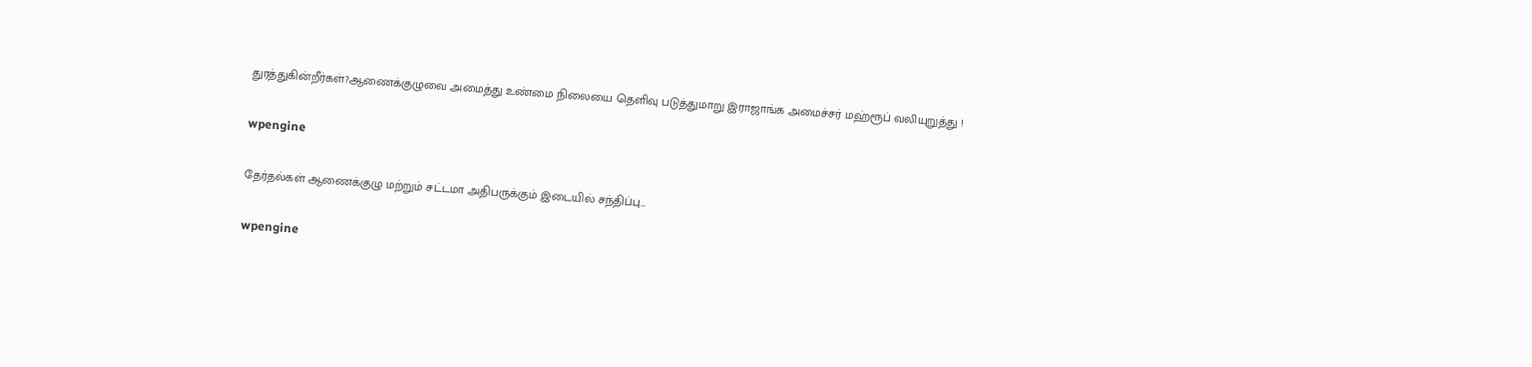துரத்துகின்றீர்கள்?ஆணைக்குழுவை அமைத்து உண்மை நிலையை தெளிவு படுத்துமாறு இராஜாங்க அமைச்சர் மஹ்ரூப் வலியுறுத்து !

wpengine

தேர்தல்கள் ஆணைக்குழு மற்றும் சட்டமா அதிபருக்கும் இடையில் சந்திப்பு…

wpengine